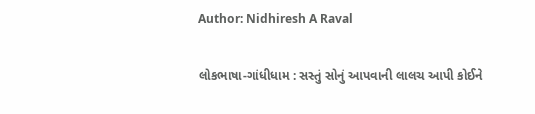Author: Nidhiresh A Raval

લોકભાષા-ગાંધીધામ : સસ્તું સોનું આપવાની લાલચ આપી કોઈને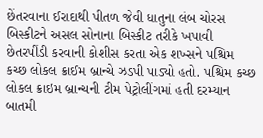છેંતરવાના ઈરાદાથી પીતળ જેવી ધાતુના લંબ ચોરસ બિસ્કીટને અસલ સોનાના બિસ્કીટ તરીકે ખપાવી છેતરપીંડી કરવાની કોશીસ કરતા એક શખ્સને પશ્ચિમ કચ્છ લોકલ ક્રાઈમ બ્રાન્ચે ઝડપી પાડ્યો હતો. પશ્ચિમ કચ્છ લોકલ ક્રાઇમ બ્રાન્ચની ટીમ પેટ્રોલીંગમાં હતી દરમ્યાન બાતમી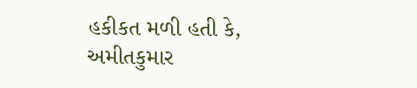હકીકત મળી હતી કે, અમીતકુમાર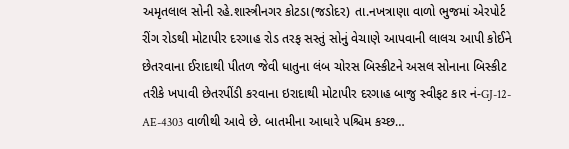અમૃતલાલ સોની રહે.શાસ્ત્રીનગર કોટડા(જડોદર) તા.નખત્રાણા વાળો ભુજમાં એરપોર્ટ રીંગ રોડથી મોટાપીર દરગાહ રોડ તરફ સસ્તું સોનું વેચાણે આપવાની લાલચ આપી કોઈને છેતરવાના ઈરાદાથી પીતળ જેવી ધાતુના લંબ ચોરસ બિસ્કીટને અસલ સોનાના બિસ્કીટ તરીકે ખપાવી છેતરપીંડી કરવાના ઇરાદાથી મોટાપીર દરગાહ બાજુ સ્વીફટ કાર નં-GJ-12-AE-4303 વાળીથી આવે છે. બાતમીના આધારે પશ્ચિમ કચ્છ…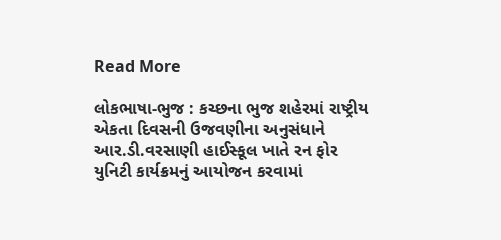Read More

લોકભાષા-ભુજ : કચ્છના ભુજ શહેરમાં રાષ્ટ્રીય એકતા દિવસની ઉજવણીના અનુસંધાને આર.ડી.વરસાણી હાઈસ્કૂલ ખાતે રન ફોર યુનિટી કાર્યક્રમનું આયોજન કરવામાં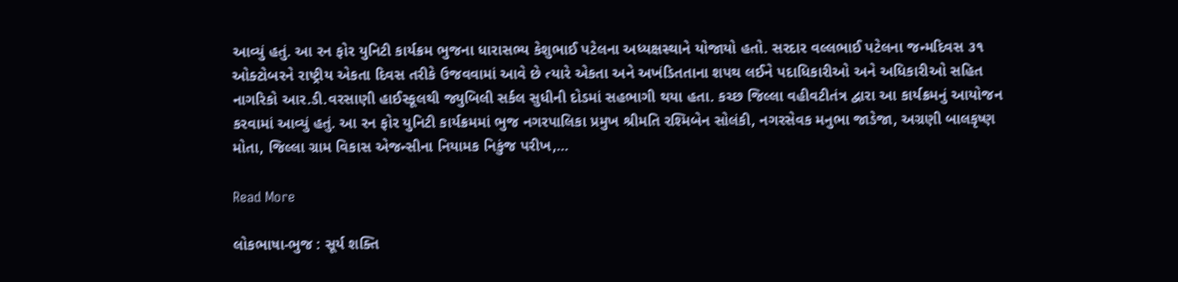આવ્યું હતું. આ રન ફોર યુનિટી કાર્યક્રમ ભુજના ધારાસભ્ય કેશુભાઈ પટેલના અધ્યક્ષસ્થાને યોજાયો હતો. સરદાર વલ્લભાઈ પટેલના જન્મદિવસ ૩૧ ઓક્ટોબરને રાષ્ટ્રીય એકતા દિવસ તરીકે ઉજવવામાં આવે છે ત્યારે એકતા અને અખંડિતતાના શપથ લઈને પદાધિકારીઓ અને અધિકારીઓ સહિત નાગરિકો આર.ડી.વરસાણી હાઈસ્કૂલથી જ્યુબિલી સર્કલ સુધીની દોડમાં સહભાગી થયા હતા. કચ્છ જિલ્લા વહીવટીતંત્ર દ્વારા આ કાર્યક્રમનું આયોજન કરવામાં આવ્યું હતું. આ રન ફોર યુનિટી કાર્યક્રમમાં ભુજ નગરપાલિકા પ્રમુખ શ્રીમતિ રશ્મિબેન સોલંકી, નગરસેવક મનુભા જાડેજા, અગ્રણી બાલકૃષ્ણ મોતા, જિલ્લા ગ્રામ વિકાસ એજન્સીના નિયામક નિકુંજ પરીખ,…

Read More

લોકભાષા-ભુજ : સૂર્ય શક્તિ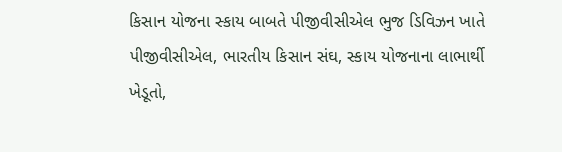કિસાન યોજના સ્કાય બાબતે પીજીવીસીએલ ભુજ ડિવિઝન ખાતે પીજીવીસીએલ, ભારતીય કિસાન સંઘ, સ્કાય યોજનાના લાભાર્થી ખેડૂતો,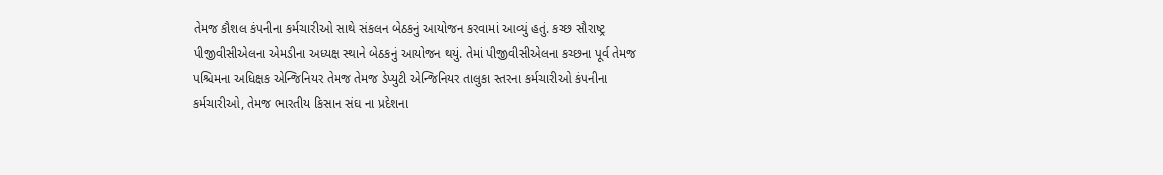તેમજ કૌશલ કંપનીના કર્મચારીઓ સાથે સંકલન બેઠકનું આયોજન કરવામાં આવ્યું હતું. કચ્છ સૌરાષ્ટ્ર પીજીવીસીએલના એમડીના અધ્યક્ષ સ્થાને બેઠકનું આયોજન થયું. તેમાં પીજીવીસીએલના કચ્છના પૂર્વ તેમજ પશ્ચિમના અધિક્ષક એન્જિનિયર તેમજ તેમજ ડેપ્યુટી એન્જિનિયર તાલુકા સ્તરના કર્મચારીઓ કંપનીના કર્મચારીઓ, તેમજ ભારતીય કિસાન સંઘ ના પ્રદેશના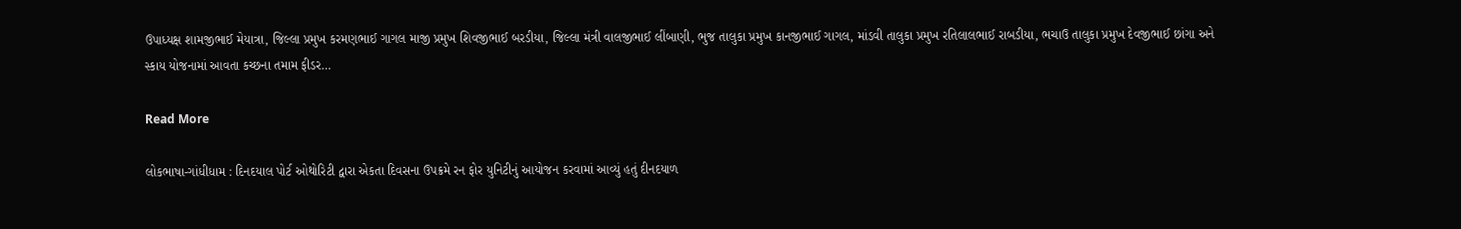ઉપાધ્યક્ષ શામજીભાઈ મેયાત્રા, જિલ્લા પ્રમુખ કરમણભાઈ ગાગલ માજી પ્રમુખ શિવજીભાઈ બરડીયા, જિલ્લા મંત્રી વાલજીભાઈ લીંબાણી, ભુજ તાલુકા પ્રમુખ કાનજીભાઈ ગાગલ, માંડવી તાલુકા પ્રમુખ રતિલાલભાઈ રાબડીયા, ભચાઉ તાલુકા પ્રમુખ દેવજીભાઈ છાંગા અને સ્કાય યોજનામાં આવતા કચ્છના તમામ ફીડર…

Read More

લોકભાષા-ગાંધીધામ : દિનદયાલ પોર્ટ ઓથોરિટી દ્વારા એકતા દિવસના ઉપક્રમે રન ફોર યુનિટીનું આયોજન કરવામાં આવ્યું હતું દીનદયાળ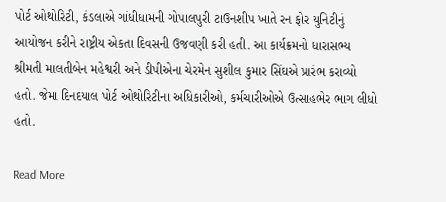પોર્ટ ઓથોરિટી, કંડલાએ ગાંધીધામની ગોપાલપુરી ટાઉનશીપ ખાતે રન ફોર યુનિટીનું આયોજન કરીને રાષ્ટ્રીય એકતા દિવસની ઉજવણી કરી હતી. આ કાર્યક્રમનો ધારાસભ્ય શ્રીમતી માલતીબેન મહેશ્વરી અને ડીપીએના ચેરમેન સુશીલ કુમાર સિંઘએ પ્રારંભ કરાવ્યો હતો. જેમા દિનદયાલ પોર્ટ ઓથોરિટીના અધિકારીઓ, કર્મચારીઓએ ઉત્સાહભેર ભાગ લીધો હતો.

Read More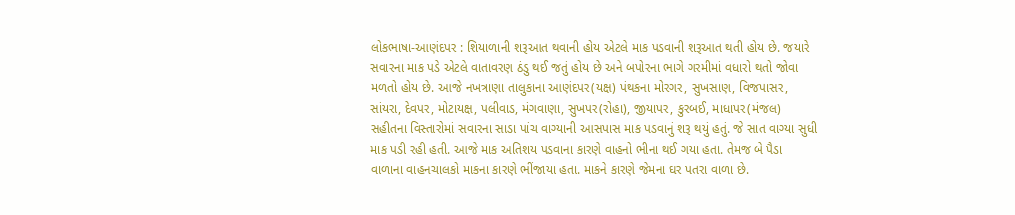લોકભાષા-આણંદપર : શિયાળાની શરૂઆત થવાની હોય એટલે માક પડવાની શરૂઆત થતી હોય છે. જયારે સવારના માક પડે એટલે વાતાવરણ ઠંડુ થઈ જતું હોય છે અને બપોરના ભાગે ગરમીમાં વધારો થતો જોવા મળતો હોય છે. આજે નખત્રાણા તાલુકાના આણંદપર(યક્ષ) પંથકના મોરગર, સુખસાણ, વિજપાસર, સાંયરા, દેવપર, મોટાયક્ષ, પલીવાડ, મંગવાણા, સુખપર(રોહા), જીયાપર, કુરબઈ, માધાપર(મંજલ) સહીતના વિસ્તારોમાં સવારના સાડા પાંચ વાગ્યાની આસપાસ માક પડવાનું શરૂ થયું હતું. જે સાત વાગ્યા સુધી માક પડી રહી હતી. આજે માક અતિશય પડવાના કારણે વાહનો ભીના થઈ ગયા હતા. તેમજ બે પૈડા વાળાના વાહનચાલકો માકના કારણે ભીંજાયા હતા. માકને કારણે જેમના ઘર પતરા વાળા છે.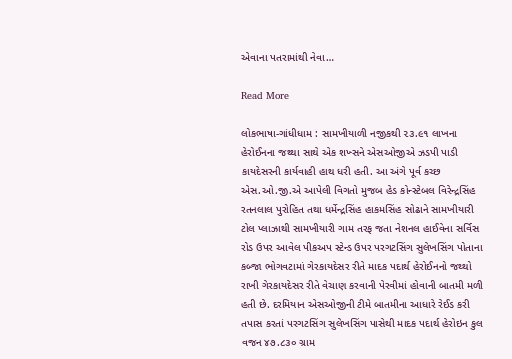એવાના પતરામાંથી નેવા…

Read More

લોકભાષા-ગાંધીધામ : સામખીયાળી નજીકથી ૨૩.૯૧ લાખના હેરોઈનના જથ્થા સાથે એક શખ્સને એસઓજીએ ઝડપી પાડી કાયદેસરની કાર્યવાહી હાથ ધરી હતી. આ અંગે પૂર્વ કચ્છ એસ.ઓ.જી.એ આપેલી વિગતો મુજબ હેડ કોન્સ્ટેબલ વિરેન્દ્રસિંહ રતનલાલ પુરોહિત તથા ધર્મેન્દ્રસિંહ હાકમસિંહ સોઢાને સામખીયારી ટોલ પ્લાઝાથી સામખીયારી ગામ તરફ જતા નેશનલ હાઈવેના સર્વિસ રોડ ઉપર આવેલ પીકઅપ સ્ટેન્ડ ઉપર પરગટસિંગ સુલેખસિંગ પોતાના કબ્જા ભોગવટામાં ગેરકાયદેસર રીતે માદક પદાર્થ હેરોઈનનો જથ્થો રાખી ગેરકાયદેસર રીતે વેચાણ કરવાની પેરવીમાં હોવાની બાતમી મળી હતી છે. દરમિયાન એસઓજીની ટીમે બાતમીના આધારે રેઈડ કરી તપાસ કરતાં પરગટસિંગ સુલેખસિંગ પાસેથી માદક પદાર્થ હેરોઇન કુલ વજન ૪૭.૮૩૦ ગ્રામ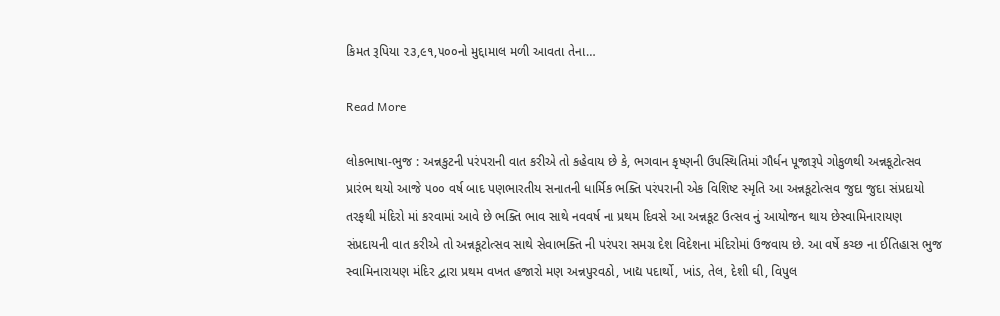કિમત રૂપિયા ૨૩,૯૧,૫૦૦નો મુદ્દામાલ મળી આવતા તેના…

Read More

લોકભાષા-ભુજ : અન્નકુટની પરંપરાની વાત કરીએ તો કહેવાય છે કે, ભગવાન કૃષ્ણની ઉપસ્થિતિમાં ગૌર્ધન પૂજારૂપે ગોકુળથી અન્નકૂટોત્સવ પ્રારંભ થયો આજે ૫૦૦ વર્ષ બાદ પણભારતીય સનાતની ધાર્મિક ભક્તિ પરંપરાની એક વિશિષ્ટ સ્મૃતિ આ અન્નકૂટોત્સવ જુદા જુદા સંપ્રદાયો તરફથી મંદિરો માં કરવામાં આવે છે ભક્તિ ભાવ સાથે નવવર્ષ ના પ્રથમ દિવસે આ અન્નકૂટ ઉત્સવ નું આયોજન થાય છેસ્વામિનારાયણ સંપ્રદાયની વાત કરીએ તો અન્નકૂટોત્સવ સાથે સેવાભક્તિ ની પરંપરા સમગ્ર દેશ વિદેશના મંદિરોમાં ઉજવાય છે. આ વર્ષે કચ્છ ના ઈતિહાસ ભુજ સ્વામિનારાયણ મંદિર દ્વારા પ્રથમ વખત હજારો મણ અન્નપુરવઠો, ખાદ્ય પદાર્થો, ખાંડ, તેલ, દેશી ઘી, વિપુલ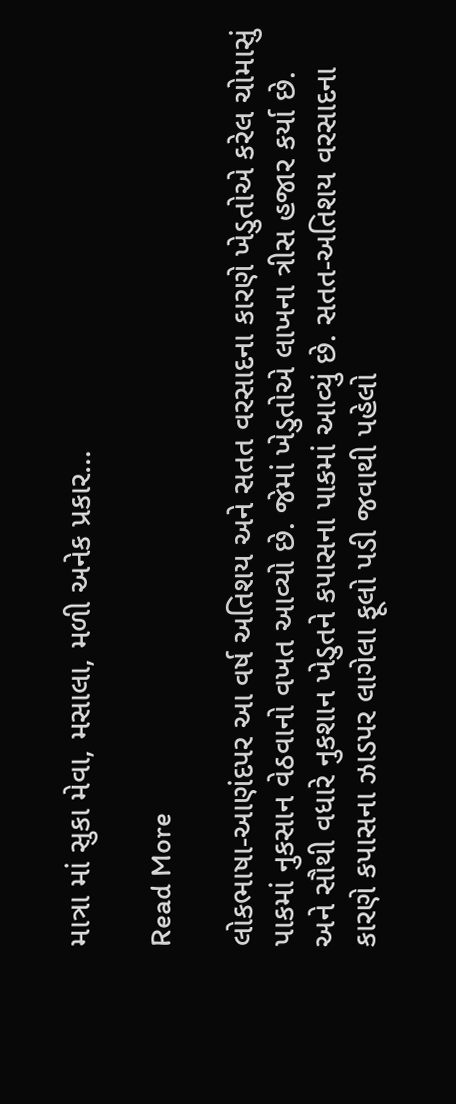માત્રા માં સુકા મેવા, મસાલા, મળી અનેક પ્રકાર…

Read More

લોકભાષા-આણંદપર આ વર્ષ અતિશય અને સતત વરસાદના કારણે ખેડુતોએ કરેલ ચોમાસું પાકમાં નુકસાન વેઠવાનો વખત આવ્યો છે. જેમાં ખેડુતોએ લાખના ત્રીસ હજાર કર્યા છે. અને સૌથી વધારે નુકશાન ખેડુતને કપાસના પાકમાં આવ્યું છે. સતત-અતિશય વરસાદના કારણે કપાસના ઝાડપર લાગેલા ફૂલો પડી જવાથી પહેલો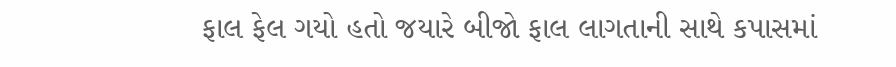ફાલ ફેલ ગયો હતો જયારે બીજો ફાલ લાગતાની સાથે કપાસમાં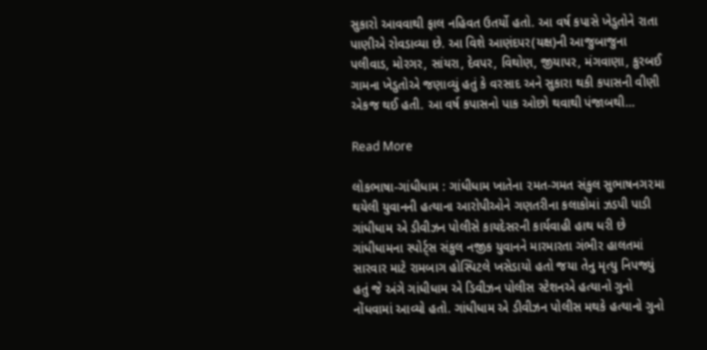સુકારો આવવાથી ફાલ નહિવત ઉતર્યો હતો. આ વર્ષ કપાસે ખેડુતોને રાતા પાણીએ રોવડાવ્યા છે. આ વિશે આણંદપર(યક્ષ)ની આજુબાજુના પલીવાડ, મોરગર, સાંયરા, દેવપર, વિથોણ, જીયાપર, મંગવાણા, કુરબઈ ગામના ખેડુતોએ જણાવ્યું હતું કે વરસાદ અને સુકારા થકી કપાસની વીણી એકજ થઈ હતી. આ વર્ષ કપાસનો પાક ઓછો થવાથી પંજાબથી…

Read More

લોકભાષા-ગાંધીધામ : ગાંધીધામ ખાતેના ૨મત-ગમત સંકુલ સુભાષનગ૨મા થયેલી યુવાનની હત્યાના આરોપીઓને ગણતરીના કલાકોમાં ઝડપી પાડી ગાંધીધામ એ ડીવીઝન પોલીસે કાયદેસરની કાર્યવાહી હાથ ધરી છે ગાંધીધામના સ્પોર્ટ્સ સંકુલ નજીક યુવાનને મારમારતા ગંભીર હાલતમાં સારવાર માટે રામબાગ હોસ્પિટલે ખસેડાયો હતો જયા તેનુ મૃત્યુ નિપજ્યું હતું જે અંગે ગાંધીધામ એ ડિવીઝન પોલીસ સ્ટેશનએ હત્યાનો ગુનો નોંધવામાં આવ્યો હતો. ગાંધીધામ એ ડીવીઝન પોલીસ મથકે હત્યાનો ગુનો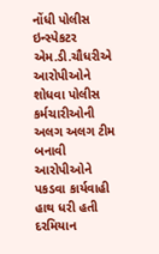નોંધી પોલીસ ઇન્સ્પેકટર એમ.ડી.ચૌધરીએ આરોપીઓને શોધવા પોલીસ કર્મચારીઓની અલગ અલગ ટીમ બનાવી આરોપીઓને પકડવા કાર્યવાહી હાથ ધરી હતી દરમિયાન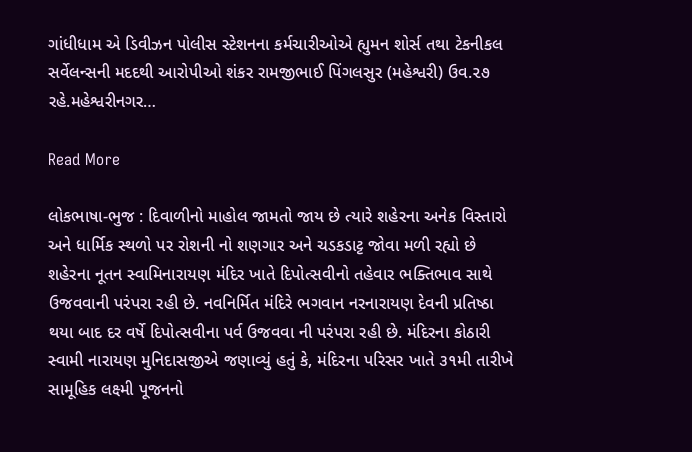ગાંધીધામ એ ડિવીઝન પોલીસ સ્ટેશનના કર્મચારીઓએ હ્યુમન શોર્સ તથા ટેકનીકલ સર્વેલન્સની મદદથી આરોપીઓ શંકર રામજીભાઈ પિંગલસુર (મહેશ્વરી) ઉવ.૨૭ રહે.મહેશ્વરીનગર…

Read More

લોકભાષા-ભુજ : દિવાળીનો માહોલ જામતો જાય છે ત્યારે શહેરના અનેક વિસ્તારો અને ધાર્મિક સ્થળો પર રોશની નો શણગાર અને ચડકડાટ્ટ જોવા મળી રહ્યો છે શહેરના નૂતન સ્વામિનારાયણ મંદિર ખાતે દિપોત્સવીનો તહેવાર ભક્તિભાવ સાથે ઉજવવાની પરંપરા રહી છે. નવનિર્મિત મંદિરે ભગવાન નરનારાયણ દેવની પ્રતિષ્ઠા થયા બાદ દર વર્ષે દિપોત્સવીના પર્વ ઉજવવા ની પરંપરા રહી છે. મંદિરના કોઠારી સ્વામી નારાયણ મુનિદાસજીએ જણાવ્યું હતું કે, મંદિરના પરિસર ખાતે ૩૧મી તારીખે સામૂહિક લક્ષ્મી પૂજનનો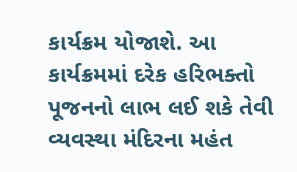કાર્યક્રમ યોજાશે. આ કાર્યક્રમમાં દરેક હરિભક્તો પૂજનનો લાભ લઈ શકે તેવી વ્યવસ્થા મંદિરના મહંત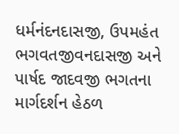ધર્મનંદનદાસજી, ઉપમહંત ભગવતજીવનદાસજી અને પાર્ષદ જાદવજી ભગતના માર્ગદર્શન હેઠળ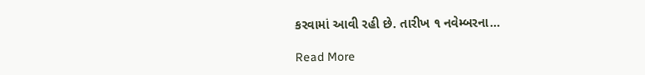કરવામાં આવી રહી છે. તારીખ ૧ નવેમ્બરના…

Read More